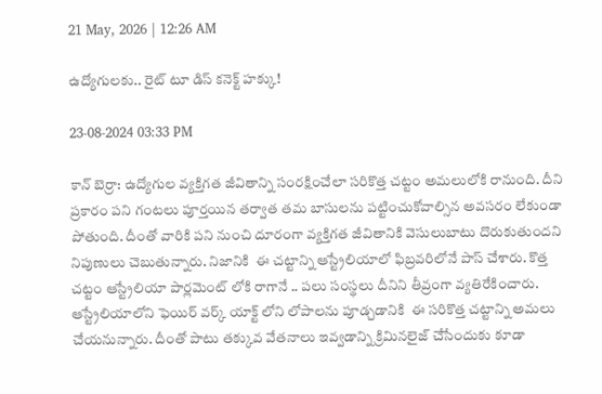21 May, 2026 | 12:26 AM

ఉద్యోగులకు.. రైట్ టూ డిస్ కనెక్ట్ హక్కు!

23-08-2024 03:33 PM

కాన్ బెర్రా: ఉద్యోగుల వ్యక్తిగత జీవితాన్ని సంరక్షించేలా సరికొత్త చట్టం అమలులోకి రానుంది. దీని ప్రకారం పని గంటలు పూర్తయిన తర్వాత తమ బాసులను పట్టించుకోవాల్సిన అవసరం లేకుండా పోతుంది. దీంతో వారికి పని నుంచి దూరంగా వ్యక్తిగత జీవితానికి వెసులుబాటు దొరుకుతుందని నిపుణులు చెబుతున్నారు. నిజానికి  ఈ చట్టాన్ని ఆస్ట్రేలియాలో ఫిబ్రవరిలోనే పాస్ చేశారు. కొత్త చట్టం ఆస్ట్రేలియా పార్లమెంట్ లోకి రాగానే .. పలు సంస్థలు దీనిని తీవ్రంగా వ్యతిరేకించారు. ఆస్ట్రేలియాలోని ఫెయిర్‌ వర్క్ యాక్ట్ లోని లోపాలను పూడ్చడానికి  ఈ సరికొత్త చట్టాన్ని అమలు చేయనున్నారు. దీంతో పాటు తక్కువ వేతనాలు ఇవ్వడాన్ని క్రిమినలైజ్ చేసేందుకు కూడా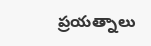ప్రయత్నాలు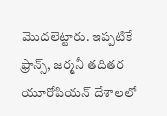మొదలెట్టారు. ఇప్పటికే ఫ్రాన్స్, జర్మనీ తదితర యూరోపియన్ దేశాలలో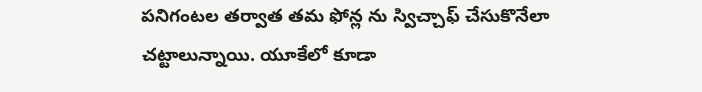పనిగంటల తర్వాత తమ ఫోన్ల ను స్విచ్చాఫ్ చేసుకొనేలా చట్టాలున్నాయి. యూకేలో కూడా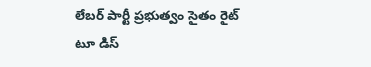లేబర్ పార్టీ ప్రభుత్వం సైతం రైట్ టూ డిస్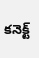కనెక్ట్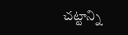చట్టాన్ని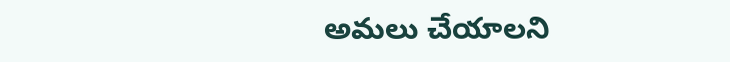అమలు చేయాలని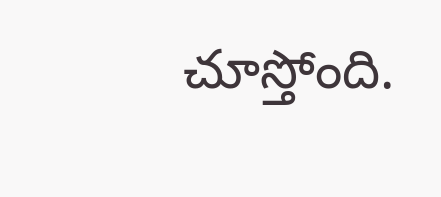చూస్తోంది.